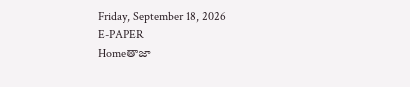Friday, September 18, 2026
E-PAPER
Homeతాజా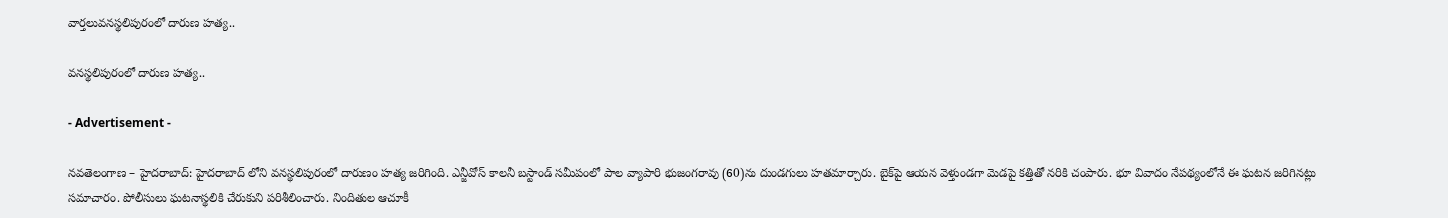వార్తలువనస్థలిపురంలో దారుణ హత్య..

వనస్థలిపురంలో దారుణ హత్య..

- Advertisement -

నవతెలంగాణ – హైదరాబాద్‌: హైదరాబాద్‌ లోని వనస్థలిపురంలో దారుణం హత్య జరిగింది. ఎన్జీవోస్‌ కాలనీ బస్టాండ్‌ సమీపంలో పాల వ్యాపారి భుజంగరావు (60)ను దుండగులు హతమార్చారు. బైక్‌పై ఆయన వెళ్తుండగా మెడపై కత్తితో నరికి చంపారు. భూ వివాదం నేపథ్యంలోనే ఈ ఘటన జరిగినట్లు సమాచారం. పోలీసులు ఘటనాస్థలికి చేరుకుని పరిశీలించారు. నిందితుల ఆచూకీ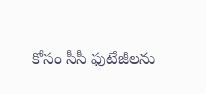కోసం సీసీ ఫుటేజీలను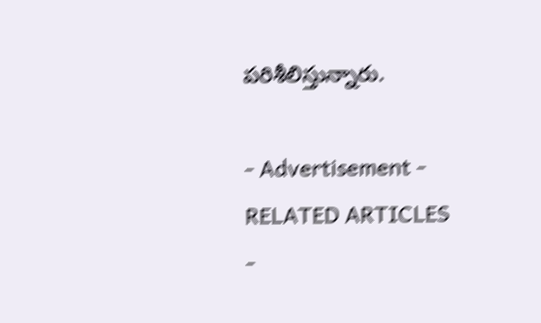పరిశీలిస్తున్నారు.

- Advertisement -
RELATED ARTICLES
-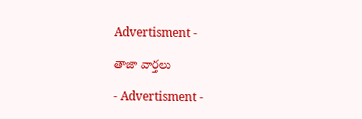Advertisment -

తాజా వార్తలు

- Advertisment -